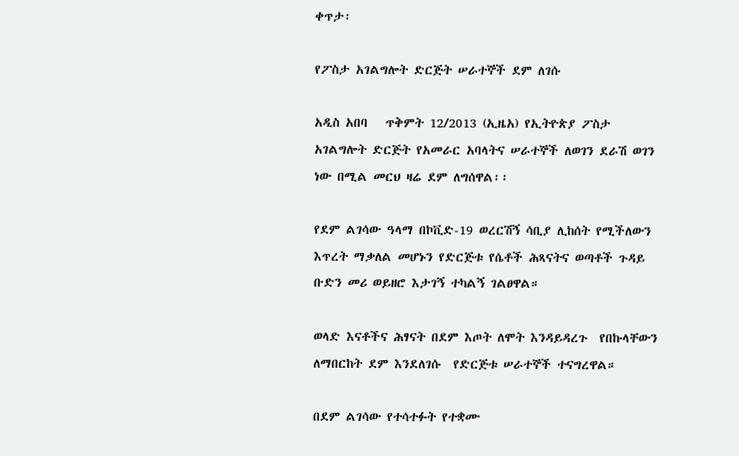ቀጥታ፡

የፖስታ አገልግሎት ድርጅት ሠራተኞች ደም ለገሱ

አዲስ አበባ   ጥቅምት 12/2013 (ኢዜአ) የኢትዮጵያ ፖስታ አገልግሎት ድርጅት የአመራር አባላትና ሠራተኞች ለወገን ደራሽ ወገን ነው በሚል መርህ ዛሬ ደም ለግሰዋል፡፡

የደም ልገሳው ዓላማ በኮቪድ-19 ወረርሽኝ ሳቢያ ሊከሰት የሚችለውን እጥረት ማቃለል መሆኑን የድርጅቱ የሴቶች ሕጻናትና ወጣቶች ጉዳይ ቡድን መሪ ወይዘሮ እታገኝ ተካልኝ ገልፀዋል።

ወላድ እናቶችና ሕፃናት በደም እጦት ለሞት እንዳይዳረጉ  የበኩላቸውን ለማበርከት ደም እንደለገሱ  የድርጅቱ ሠራተኞች ተናግረዋል።

በደም ልገሳው የተሳተፉት የተቋሙ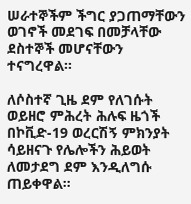ሠራተኞችም ችግር ያጋጠማቸውን ወገኖች መደገፍ በመቻላቸው ደስተኞች መሆናቸውን ተናግረዋል።

ለሶስተኛ ጊዜ ደም የለገሱት ወይዘሮ ምሕረት ሕሉፍ ዜጎች በኮቪድ-19 ወረርሽኝ ምክንያት ሳይዘናጉ የሌሎችን ሕይወት ለመታደግ ደም እንዲለግሱ ጠይቀዋል።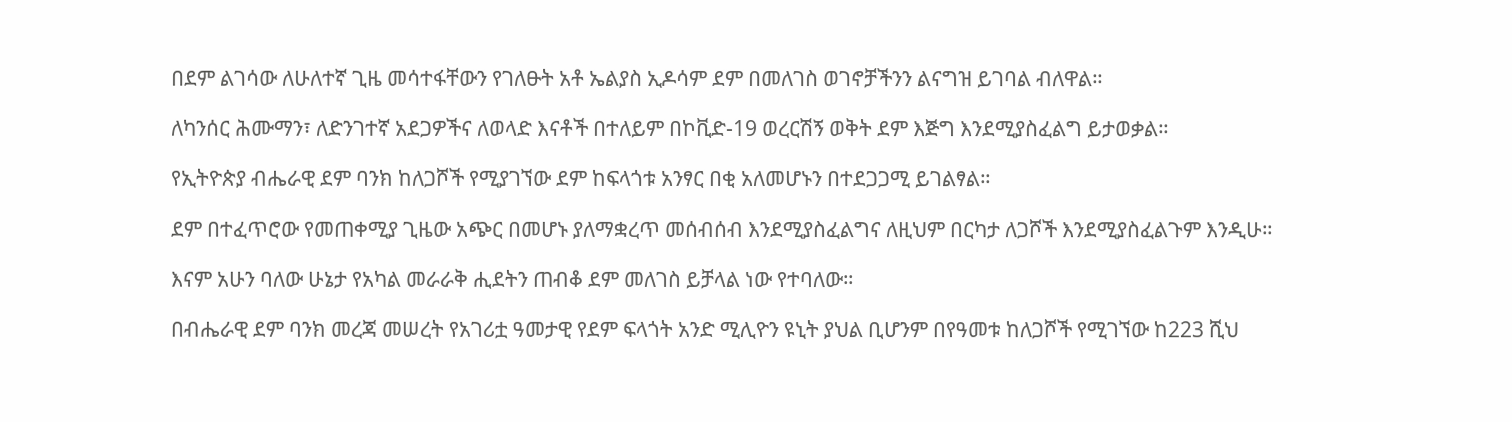በደም ልገሳው ለሁለተኛ ጊዜ መሳተፋቸውን የገለፁት አቶ ኤልያስ ኢዶሳም ደም በመለገስ ወገኖቻችንን ልናግዝ ይገባል ብለዋል።

ለካንሰር ሕሙማን፣ ለድንገተኛ አደጋዎችና ለወላድ እናቶች በተለይም በኮቪድ-19 ወረርሽኝ ወቅት ደም እጅግ እንደሚያስፈልግ ይታወቃል።

የኢትዮጵያ ብሔራዊ ደም ባንክ ከለጋሾች የሚያገኘው ደም ከፍላጎቱ አንፃር በቂ አለመሆኑን በተደጋጋሚ ይገልፃል።

ደም በተፈጥሮው የመጠቀሚያ ጊዜው አጭር በመሆኑ ያለማቋረጥ መሰብሰብ እንደሚያስፈልግና ለዚህም በርካታ ለጋሾች እንደሚያስፈልጉም እንዲሁ።

እናም አሁን ባለው ሁኔታ የአካል መራራቅ ሒደትን ጠብቆ ደም መለገስ ይቻላል ነው የተባለው።

በብሔራዊ ደም ባንክ መረጃ መሠረት የአገሪቷ ዓመታዊ የደም ፍላጎት አንድ ሚሊዮን ዩኒት ያህል ቢሆንም በየዓመቱ ከለጋሾች የሚገኘው ከ223 ሺህ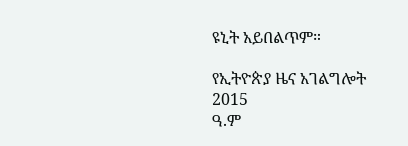ዩኒት አይበልጥም።

የኢትዮጵያ ዜና አገልግሎት
2015
ዓ.ም